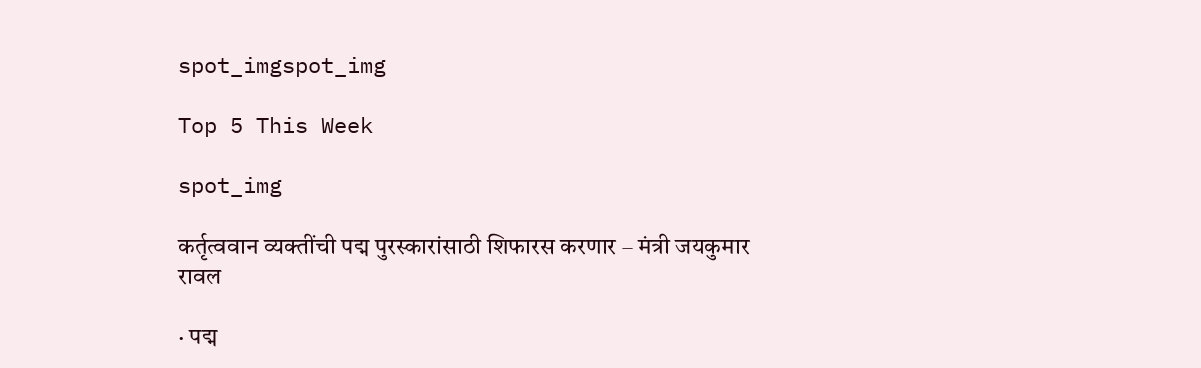spot_imgspot_img

Top 5 This Week

spot_img

कर्तृत्ववान व्यक्तींची पद्म पुरस्कारांसाठी शिफारस करणार – मंत्री जयकुमार रावल

· पद्म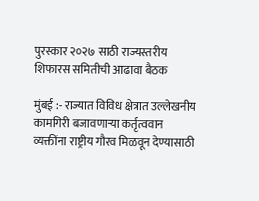पुरस्कार २०२७ साठी राज्यस्तरीय शिफारस समितीची आढावा बैठक

मुंबई :- राज्यात विविध क्षेत्रात उल्लेखनीय कामगिरी बजावणाऱ्या कर्तृत्ववान व्यक्तींना राष्ट्रीय गौरव मिळवून देण्यासाठी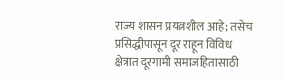राज्य शासन प्रयत्नशील आहे; तसेच प्रसिद्धीपासून दूर राहून विविध क्षेत्रात दूरगामी समाजहितासाठी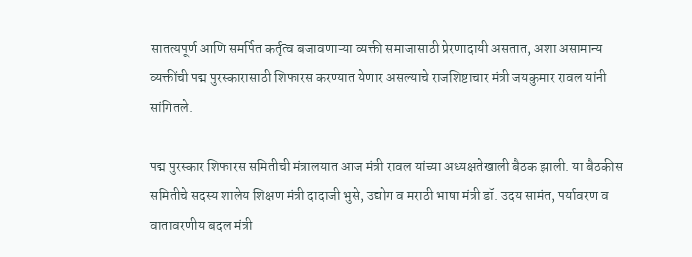सातत्यपूर्ण आणि समर्पित कर्तृत्व बजावणाऱ्या व्यक्ती समाजासाठी प्रेरणादायी असतात, अशा असामान्य व्यक्तींची पद्म पुरस्कारासाठी शिफारस करण्यात येणार असल्याचे राजशिष्टाचार मंत्री जयकुमार रावल यांनी सांगितले.

पद्म पुरस्कार शिफारस समितीची मंत्रालयात आज मंत्री रावल यांच्या अध्यक्षतेखाली बैठक झाली. या बैठकीस समितीचे सदस्य शालेय शिक्षण मंत्री दादाजी भुसे, उद्योग व मराठी भाषा मंत्री डॉ. उदय सामंत, पर्यावरण व वातावरणीय बदल मंत्री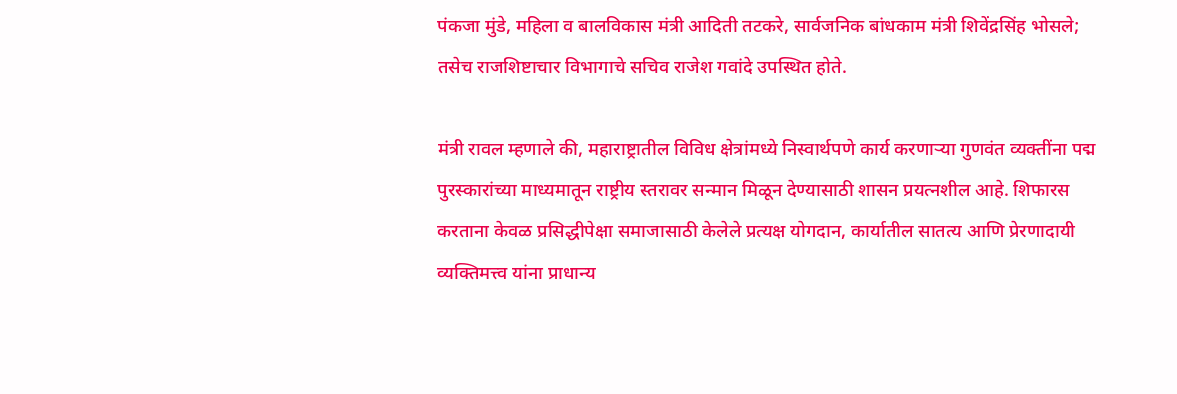पंकजा मुंडे, महिला व बालविकास मंत्री आदिती तटकरे, सार्वजनिक बांधकाम मंत्री शिवेंद्रसिंह भोसले; तसेच राजशिष्टाचार विभागाचे सचिव राजेश गवांदे उपस्थित होते.

मंत्री रावल म्हणाले की, महाराष्ट्रातील विविध क्षेत्रांमध्ये निस्वार्थपणे कार्य करणाऱ्या गुणवंत व्यक्तींना पद्म पुरस्कारांच्या माध्यमातून राष्ट्रीय स्तरावर सन्मान मिळून देण्यासाठी शासन प्रयत्नशील आहे. शिफारस करताना केवळ प्रसिद्धीपेक्षा समाजासाठी केलेले प्रत्यक्ष योगदान, कार्यातील सातत्य आणि प्रेरणादायी व्यक्तिमत्त्व यांना प्राधान्य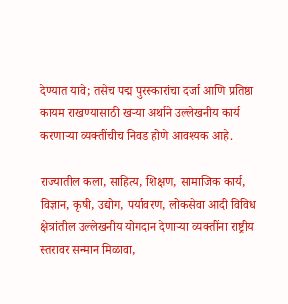देण्यात यावे; तसेच पद्म पुरस्कारांचा दर्जा आणि प्रतिष्ठा कायम राखण्यासाठी खऱ्या अर्थाने उल्लेखनीय कार्य करणाऱ्या व्यक्तींचीच निवड होणे आवश्यक आहे.

राज्यातील कला, साहित्य, शिक्षण, सामाजिक कार्य, विज्ञान, कृषी, उद्योग, पर्यावरण, लोकसेवा आदी विविध क्षेत्रांतील उल्लेखनीय योगदान देणाऱ्या व्यक्तींना राष्ट्रीय स्तरावर सन्मान मिळावा,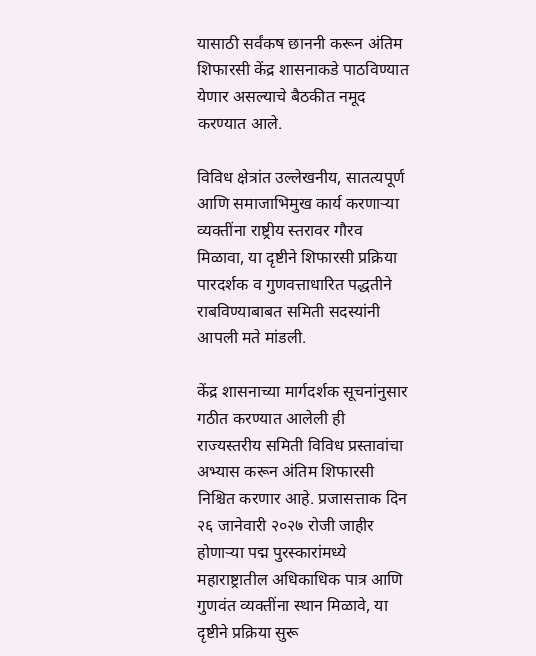यासाठी सर्वंकष छाननी करून अंतिम शिफारसी केंद्र शासनाकडे पाठविण्यात येणार असल्याचे बैठकीत नमूद करण्यात आले.

विविध क्षेत्रांत उल्लेखनीय, सातत्यपूर्ण आणि समाजाभिमुख कार्य करणाऱ्या व्यक्तींना राष्ट्रीय स्तरावर गौरव मिळावा, या दृष्टीने शिफारसी प्रक्रिया पारदर्शक व गुणवत्ताधारित पद्धतीने राबविण्याबाबत समिती सदस्यांनी आपली मते मांडली.

केंद्र शासनाच्या मार्गदर्शक सूचनांनुसार गठीत करण्यात आलेली ही राज्यस्तरीय समिती विविध प्रस्तावांचा अभ्यास करून अंतिम शिफारसी निश्चित करणार आहे. प्रजासत्ताक दिन २६ जानेवारी २०२७ रोजी जाहीर होणाऱ्या पद्म पुरस्कारांमध्ये महाराष्ट्रातील अधिकाधिक पात्र आणि गुणवंत व्यक्तींना स्थान मिळावे, या दृष्टीने प्रक्रिया सुरू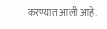करण्यात आली आहे.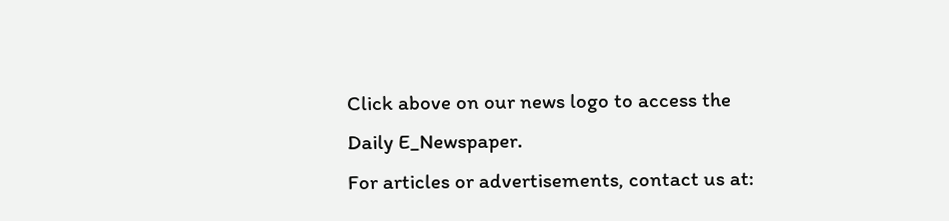Click above on our news logo to access the Daily E_Newspaper.
For articles or advertisements, contact us at: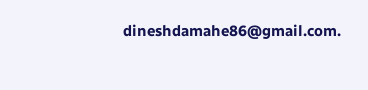dineshdamahe86@gmail.com.